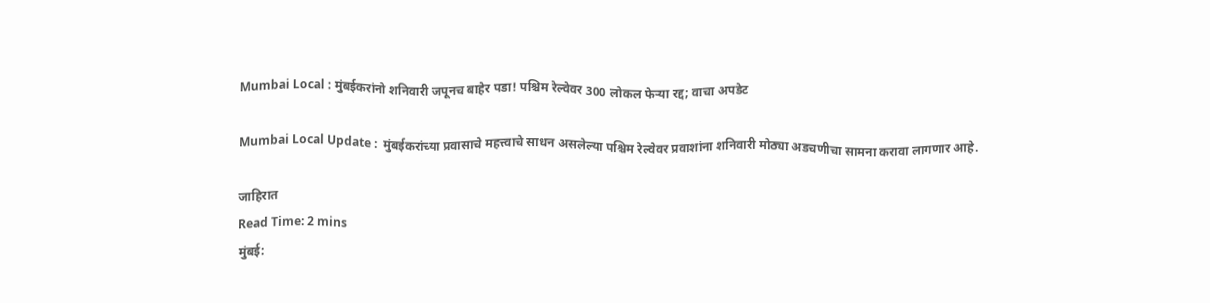Mumbai Local : मुंबईकरांनो शनिवारी जपूनच बाहेर पडा! पश्चिम रेल्वेवर 300 लोकल फेऱ्या रद्द; वाचा अपडेट

Mumbai Local Update :  मुंबईकरांच्या प्रवासाचे महत्त्वाचे साधन असलेल्या पश्चिम रेल्वेवर प्रवाशांना शनिवारी मोठ्या अडचणीचा सामना करावा लागणार आहे.

जाहिरात
Read Time: 2 mins
मुंबई: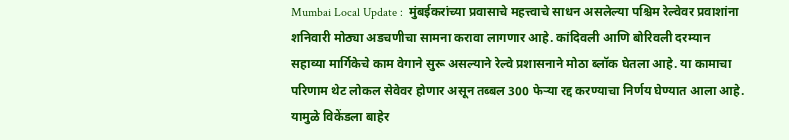Mumbai Local Update :  मुंबईकरांच्या प्रवासाचे महत्त्वाचे साधन असलेल्या पश्चिम रेल्वेवर प्रवाशांना शनिवारी मोठ्या अडचणीचा सामना करावा लागणार आहे. कांदिवली आणि बोरिवली दरम्यान सहाव्या मार्गिकेचे काम वेगाने सुरू असल्याने रेल्वे प्रशासनाने मोठा ब्लॉक घेतला आहे. या कामाचा परिणाम थेट लोकल सेवेवर होणार असून तब्बल 300 फेऱ्या रद्द करण्याचा निर्णय घेण्यात आला आहे. यामुळे विकेंडला बाहेर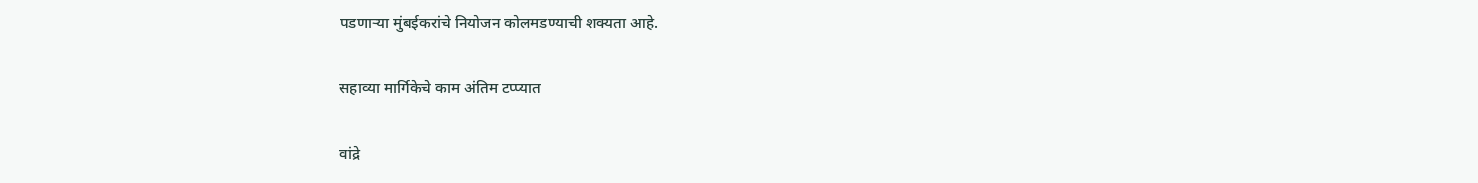पडणाऱ्या मुंबईकरांचे नियोजन कोलमडण्याची शक्यता आहे.

सहाव्या मार्गिकेचे काम अंतिम टप्प्यात

वांद्रे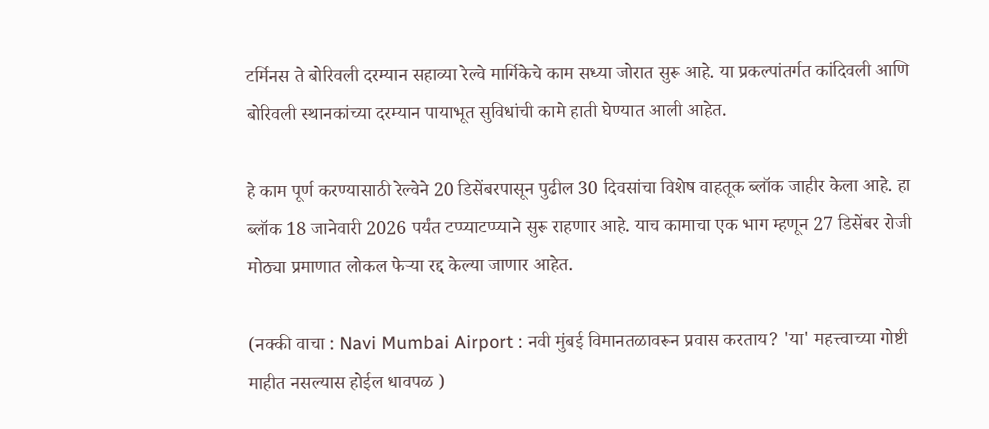टर्मिनस ते बोरिवली दरम्यान सहाव्या रेल्वे मार्गिकेचे काम सध्या जोरात सुरू आहे. या प्रकल्पांतर्गत कांदिवली आणि बोरिवली स्थानकांच्या दरम्यान पायाभूत सुविधांची कामे हाती घेण्यात आली आहेत.

हे काम पूर्ण करण्यासाठी रेल्वेने 20 डिसेंबरपासून पुढील 30 दिवसांचा विशेष वाहतूक ब्लॉक जाहीर केला आहे. हा ब्लॉक 18 जानेवारी 2026 पर्यंत टप्प्याटप्प्याने सुरू राहणार आहे. याच कामाचा एक भाग म्हणून 27 डिसेंबर रोजी मोठ्या प्रमाणात लोकल फेऱ्या रद्द केल्या जाणार आहेत.

(नक्की वाचा : Navi Mumbai Airport : नवी मुंबई विमानतळावरून प्रवास करताय? 'या' महत्त्वाच्या गोष्टी माहीत नसल्यास होईल धावपळ )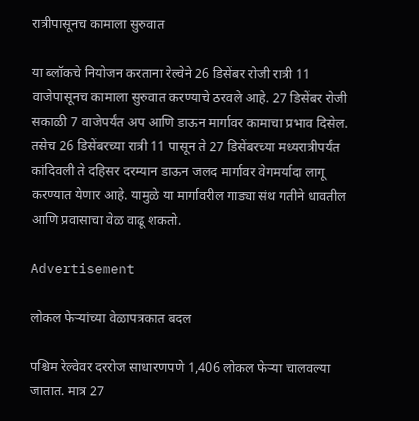रात्रीपासूनच कामाला सुरुवात

या ब्लॉकचे नियोजन करताना रेल्वेने 26 डिसेंबर रोजी रात्री 11 वाजेपासूनच कामाला सुरुवात करण्याचे ठरवले आहे. 27 डिसेंबर रोजी सकाळी 7 वाजेपर्यंत अप आणि डाऊन मार्गावर कामाचा प्रभाव दिसेल. तसेच 26 डिसेंबरच्या रात्री 11 पासून ते 27 डिसेंबरच्या मध्यरात्रीपर्यंत कांदिवली ते दहिसर दरम्यान डाऊन जलद मार्गावर वेगमर्यादा लागू करण्यात येणार आहे. यामुळे या मार्गावरील गाड्या संथ गतीने धावतील आणि प्रवासाचा वेळ वाढू शकतो.

Advertisement

लोकल फेऱ्यांच्या वेळापत्रकात बदल

पश्चिम रेल्वेवर दररोज साधारणपणे 1,406 लोकल फेऱ्या चालवल्या जातात. मात्र 27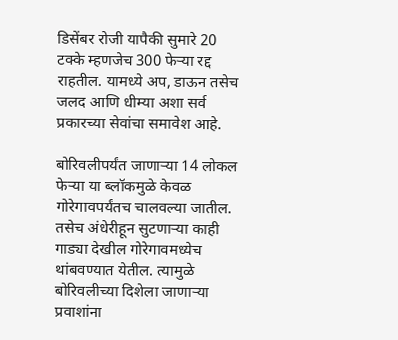डिसेंबर रोजी यापैकी सुमारे 20 टक्के म्हणजेच 300 फेऱ्या रद्द राहतील. यामध्ये अप, डाऊन तसेच जलद आणि धीम्या अशा सर्व प्रकारच्या सेवांचा समावेश आहे.

बोरिवलीपर्यंत जाणाऱ्या 14 लोकल फेऱ्या या ब्लॉकमुळे केवळ गोरेगावपर्यंतच चालवल्या जातील. तसेच अंधेरीहून सुटणाऱ्या काही गाड्या देखील गोरेगावमध्येच थांबवण्यात येतील. त्यामुळे बोरिवलीच्या दिशेला जाणाऱ्या प्रवाशांना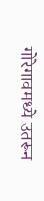गोरेगावमध्ये उतरून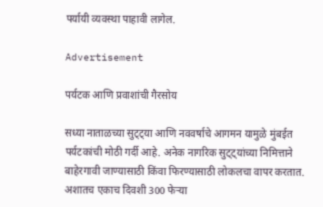पर्यायी व्यवस्था पाहावी लागेल.

Advertisement

पर्यटक आणि प्रवाशांची गैरसोय

सध्या नाताळच्या सुट्ट्या आणि नववर्षाचे आगमन यामुळे मुंबईत पर्यटकांची मोठी गर्दी आहे. अनेक नागरिक सुट्ट्यांच्या निमित्ताने बाहेरगावी जाण्यासाठी किंवा फिरण्यासाठी लोकलचा वापर करतात. अशातच एकाच दिवशी 300 फेऱ्या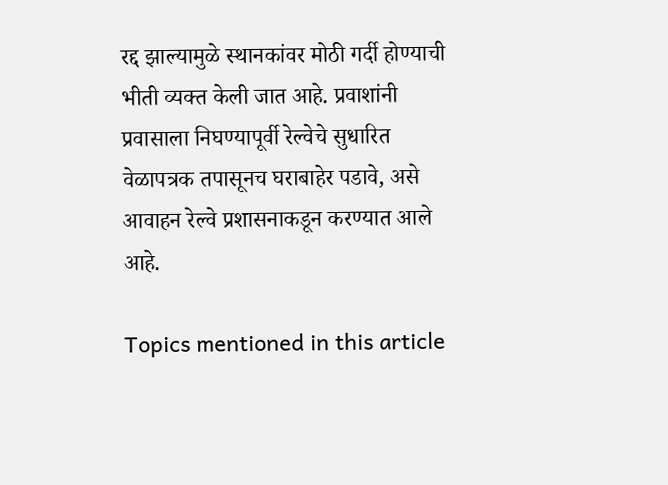रद्द झाल्यामुळे स्थानकांवर मोठी गर्दी होण्याची भीती व्यक्त केली जात आहे. प्रवाशांनी प्रवासाला निघण्यापूर्वी रेल्वेचे सुधारित वेळापत्रक तपासूनच घराबाहेर पडावे, असे आवाहन रेल्वे प्रशासनाकडून करण्यात आले आहे.

Topics mentioned in this article